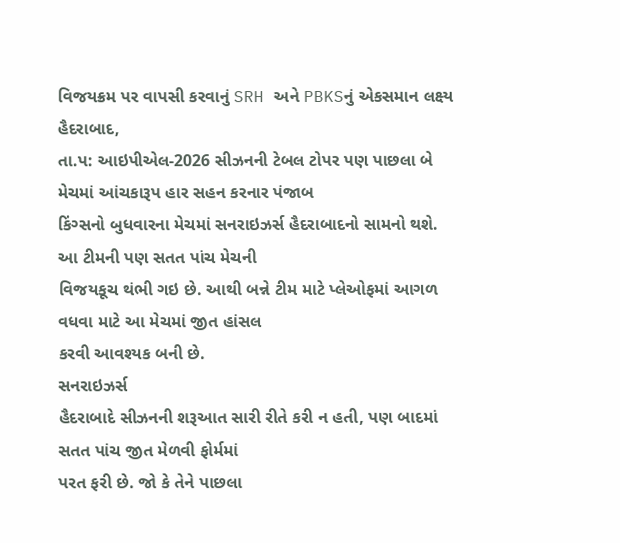વિજયક્રમ પર વાપસી કરવાનું SRH અને PBKSનું એકસમાન લક્ષ્ય
હૈદરાબાદ,
તા.પ: આઇપીએલ-2026 સીઝનની ટેબલ ટોપર પણ પાછલા બે મેચમાં આંચકારૂપ હાર સહન કરનાર પંજાબ
કિંગ્સનો બુધવારના મેચમાં સનરાઇઝર્સ હૈદરાબાદનો સામનો થશે. આ ટીમની પણ સતત પાંચ મેચની
વિજયકૂચ થંભી ગઇ છે. આથી બન્ને ટીમ માટે પ્લેઓફમાં આગળ વધવા માટે આ મેચમાં જીત હાંસલ
કરવી આવશ્યક બની છે.
સનરાઇઝર્સ
હૈદરાબાદે સીઝનની શરૂઆત સારી રીતે કરી ન હતી, પણ બાદમાં સતત પાંચ જીત મેળવી ફોર્મમાં
પરત ફરી છે. જો કે તેને પાછલા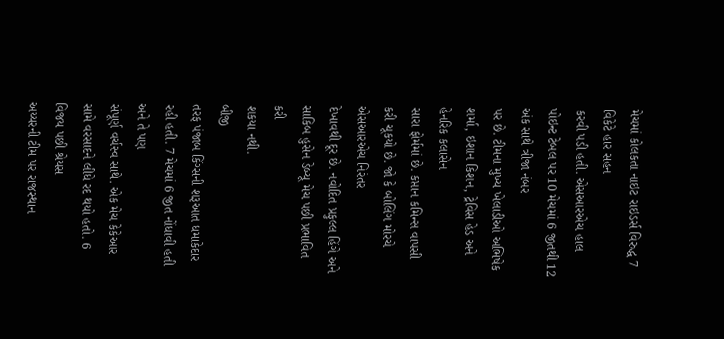મેચમાં કોલકતા નાઇટ રાઇડર્સ વિરુદ્ધ 7 વિકેટે હાર સહન
કરવી પડી હતી. એસઆરએચ હાલ પોઇન્ટ ટેબલ પર 10 મેચમાં 6 જીતથી 12 અંક સાથે ત્રીજા નંબર
પર છે. ટીમના મુખ્ય ખેલાડીઓ અભિષેક શર્મા, ઇશાન કિશન, ટ્રેવિસ હેડ અને હેનરિક કલાસેન
સારા ફોર્મમાં છે. કપ્તાન કમિન્સ વાપસી કરી ચૂકયો છે. જો કે બોલિંગ મોરચે એસઆરએચ નિરંતર
દેખાવથી દૂર છે. નવોદિત પ્રફુલ્લ હિંગે અને સાકિબ હુસેન ડેબ્યૂ મેચ પછી પ્રભાવિત કરી
શકયા નથી.
બીજી
તરફ પંજાબ કિંગ્સની શરૂઆત ધમાકેદાર રહી હતી. 7 મેચમાં 6 જીત નોંધાવી હતી અને તે પણ
સંપૂર્ણ વર્ચસ્વ સાથે. એક મેચ કેકેઆર સામે વરસાદને લીધે રદ થયો હતો. 6 વિજય પછી શ્રેયસ
અય્યરની ટીમ પર રાજસ્થાન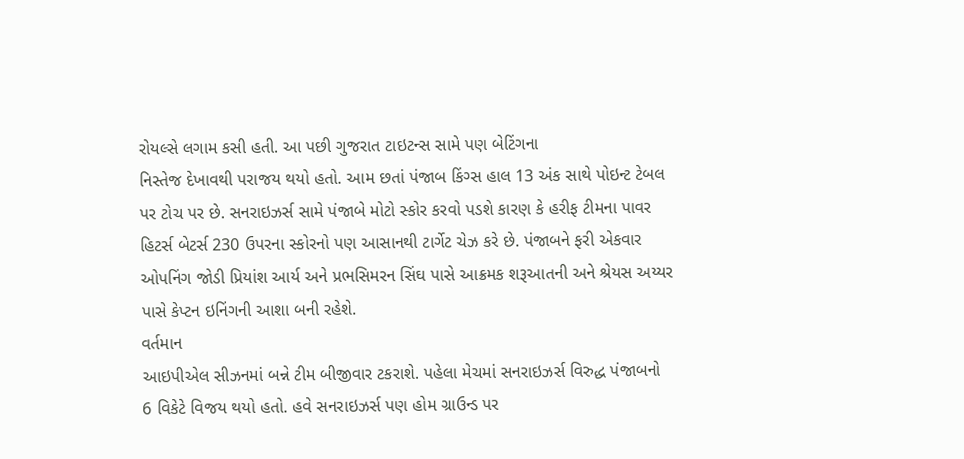રોયલ્સે લગામ કસી હતી. આ પછી ગુજરાત ટાઇટન્સ સામે પણ બેટિંગના
નિસ્તેજ દેખાવથી પરાજય થયો હતો. આમ છતાં પંજાબ કિંગ્સ હાલ 13 અંક સાથે પોઇન્ટ ટેબલ
પર ટોચ પર છે. સનરાઇઝર્સ સામે પંજાબે મોટો સ્કોર કરવો પડશે કારણ કે હરીફ ટીમના પાવર
હિટર્સ બેટર્સ 230 ઉપરના સ્કોરનો પણ આસાનથી ટાર્ગેટ ચેઝ કરે છે. પંજાબને ફરી એકવાર
ઓપનિંગ જોડી પ્રિયાંશ આર્ય અને પ્રભસિમરન સિંઘ પાસે આક્રમક શરૂઆતની અને શ્રેયસ અય્યર
પાસે કેપ્ટન ઇનિંગની આશા બની રહેશે.
વર્તમાન
આઇપીએલ સીઝનમાં બન્ને ટીમ બીજીવાર ટકરાશે. પહેલા મેચમાં સનરાઇઝર્સ વિરુદ્ધ પંજાબનો
6 વિકેટે વિજય થયો હતો. હવે સનરાઇઝર્સ પણ હોમ ગ્રાઉન્ડ પર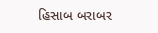હિસાબ બરાબર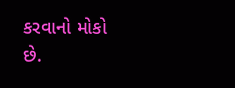કરવાનો મોકો
છે.